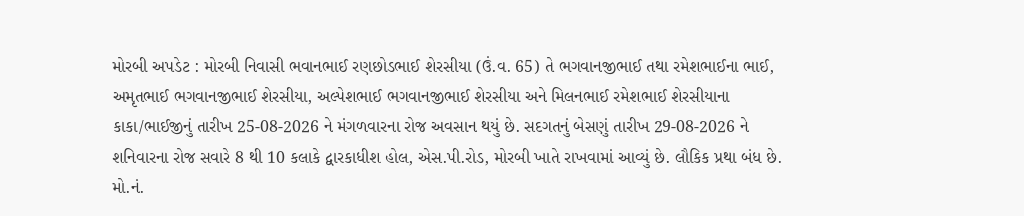મોરબી અપડેટ : મોરબી નિવાસી ભવાનભાઈ રણછોડભાઈ શેરસીયા (ઉં.વ. 65) તે ભગવાનજીભાઈ તથા રમેશભાઈના ભાઈ, અમૃતભાઈ ભગવાનજીભાઈ શેરસીયા, અલ્પેશભાઈ ભગવાનજીભાઈ શેરસીયા અને મિલનભાઈ રમેશભાઈ શેરસીયાના કાકા/ભાઈજીનું તારીખ 25-08-2026 ને મંગળવારના રોજ અવસાન થયું છે. સદગતનું બેસણું તારીખ 29-08-2026 ને શનિવારના રોજ સવારે 8 થી 10 કલાકે દ્વારકાધીશ હોલ, એસ.પી.રોડ, મોરબી ખાતે રાખવામાં આવ્યું છે. લૌકિક પ્રથા બંધ છે. મો.નં.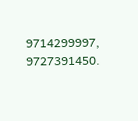9714299997, 9727391450.